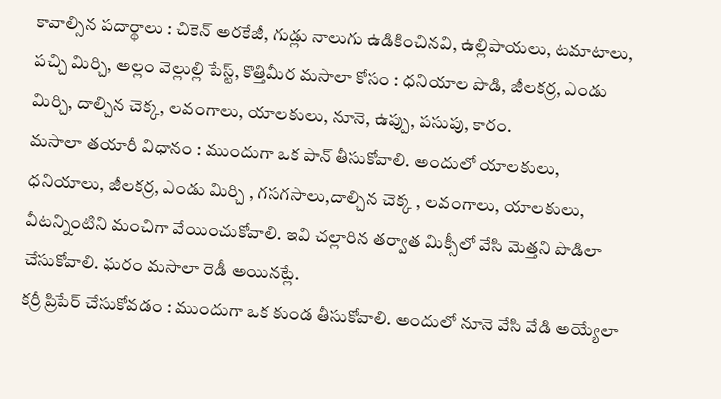కావాల్సిన పదార్థాలు : చికెన్ అరకేజీ, గుడ్లు నాలుగు ఉడికించినవి, ఉల్లిపాయలు, టమాటాలు, పచ్చి మిర్చి, అల్లం వెల్లుల్లి పేస్ట్, కొత్తిమీర మసాలా కోసం : ధనియాల పొడి, జీలకర్ర, ఎండు మిర్చి, దాల్చిన చెక్క, లవంగాలు, యాలకులు, నూనె, ఉప్పు, పసుపు, కారం.
మసాలా తయారీ విధానం : ముందుగా ఒక పాన్ తీసుకోవాలి. అందులో యాలకులు, ధనియాలు, జీలకర్ర, ఎండు మిర్చి , గసగసాలు,దాల్చిన చెక్క , లవంగాలు, యాలకులు, వీటన్నింటిని మంచిగా వేయించుకోవాలి. ఇవి చల్లారిన తర్వాత మిక్సీలో వేసి మెత్తని పొడిలా చేసుకోవాలి. ఘరం మసాలా రెడీ అయినట్లే.
కర్రీ ప్రిపేర్ చేసుకోవడం : ముందుగా ఒక కుండ తీసుకోవాలి. అందులో నూనె వేసి వేడి అయ్యేలా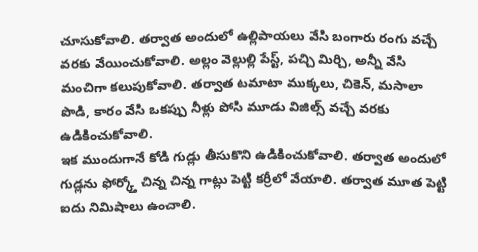చూసుకోవాలి. తర్వాత అందులో ఉల్లిపాయలు వేసి బంగారు రంగు వచ్చే వరకు వేయించుకోవాలి. అల్లం వెల్లుల్లి పేస్ట్, పచ్చి మిర్చి, అన్నీ వేసి మంచిగా కలుపుకోవాలి. తర్వాత టమాటా ముక్కలు, చికెన్, మసాలా పొడి, కారం వేసి ఒకప్పు నీళ్లు పోసి మూడు విజిల్స్ వచ్చే వరకు ఉడికించుకోవాలి.
ఇక ముందుగానే కోడి గుడ్లు తీసుకొని ఉడికించుకోవాలి. తర్వాత అందులో గుడ్లను ఫోర్క్తో చిన్న చిన్న గాట్లు పెట్టి కర్రీలో వేయాలి. తర్వాత మూత పెట్టి ఐదు నిమిషాలు ఉంచాలి.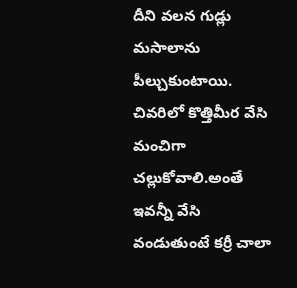దీని వలన గుడ్లు మసాలాను పీల్చుకుంటాయి. చివరిలో కొత్తిమీర వేసి మంచిగా చల్లుకోవాలి.అంతే ఇవన్నీ వేసి వండుతుంటే కర్రీ చాలా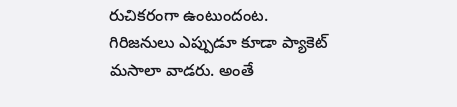రుచికరంగా ఉంటుందంట.
గిరిజనులు ఎప్పుడూ కూడా ప్యాకెట్ మసాలా వాడరు. అంతే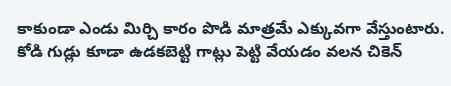కాకుండా ఎండు మిర్చి కారం పొడి మాత్రమే ఎక్కువగా వేస్తుంటారు. కోడి గుడ్లు కూడా ఉడకబెట్టి గాట్లు పెట్టి వేయడం వలన చికెన్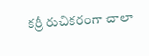కర్రీ రుచికరంగా చాలా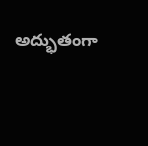అద్భుతంగా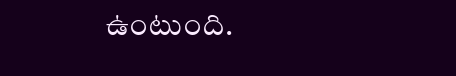ఉంటుంది.